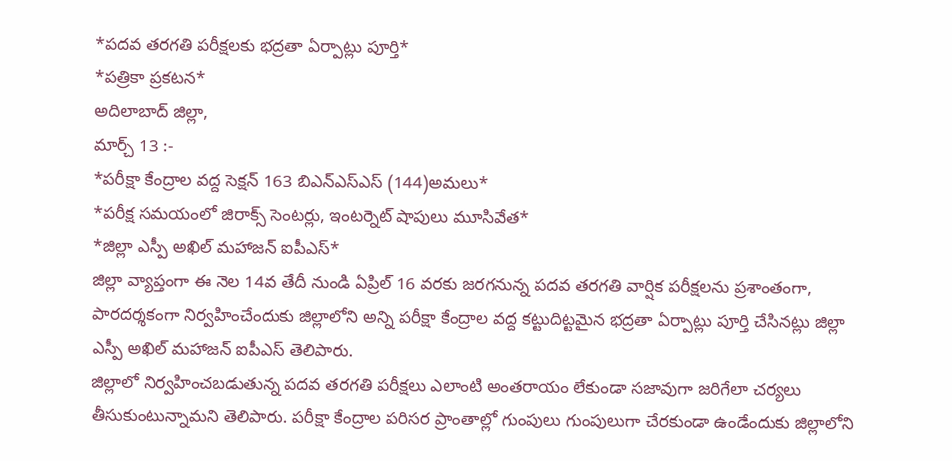*పదవ తరగతి పరీక్షలకు భద్రతా ఏర్పాట్లు పూర్తి*
*పత్రికా ప్రకటన*
అదిలాబాద్ జిల్లా,
మార్చ్ 13 :-
*పరీక్షా కేంద్రాల వద్ద సెక్షన్ 163 బిఎన్ఎస్ఎస్ (144)అమలు*
*పరీక్ష సమయంలో జిరాక్స్ సెంటర్లు, ఇంటర్నెట్ షాపులు మూసివేత*
*జిల్లా ఎస్పీ అఖిల్ మహాజన్ ఐపీఎస్*
జిల్లా వ్యాప్తంగా ఈ నెల 14వ తేదీ నుండి ఏప్రిల్ 16 వరకు జరగనున్న పదవ తరగతి వార్షిక పరీక్షలను ప్రశాంతంగా, పారదర్శకంగా నిర్వహించేందుకు జిల్లాలోని అన్ని పరీక్షా కేంద్రాల వద్ద కట్టుదిట్టమైన భద్రతా ఏర్పాట్లు పూర్తి చేసినట్లు జిల్లా ఎస్పీ అఖిల్ మహాజన్ ఐపీఎస్ తెలిపారు.
జిల్లాలో నిర్వహించబడుతున్న పదవ తరగతి పరీక్షలు ఎలాంటి అంతరాయం లేకుండా సజావుగా జరిగేలా చర్యలు తీసుకుంటున్నామని తెలిపారు. పరీక్షా కేంద్రాల పరిసర ప్రాంతాల్లో గుంపులు గుంపులుగా చేరకుండా ఉండేందుకు జిల్లాలోని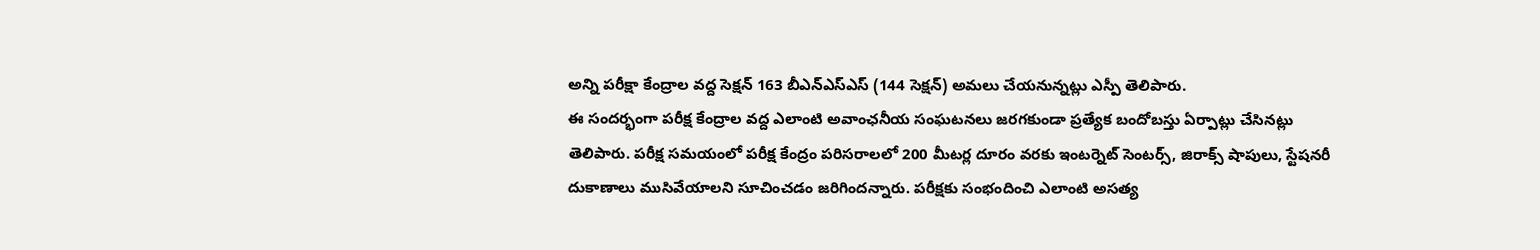అన్ని పరీక్షా కేంద్రాల వద్ద సెక్షన్ 163 బీఎన్ఎస్ఎస్ (144 సెక్షన్) అమలు చేయనున్నట్లు ఎస్పీ తెలిపారు.
ఈ సందర్భంగా పరీక్ష కేంద్రాల వద్ద ఎలాంటి అవాంఛనీయ సంఘటనలు జరగకుండా ప్రత్యేక బందోబస్తు ఏర్పాట్లు చేసినట్లు తెలిపారు. పరీక్ష సమయంలో పరీక్ష కేంద్రం పరిసరాలలో 200 మీటర్ల దూరం వరకు ఇంటర్నెట్ సెంటర్స్, జిరాక్స్ షాపులు, స్టేషనరీ దుకాణాలు ముసివేయాలని సూచించడం జరిగిందన్నారు. పరీక్షకు సంభందించి ఎలాంటి అసత్య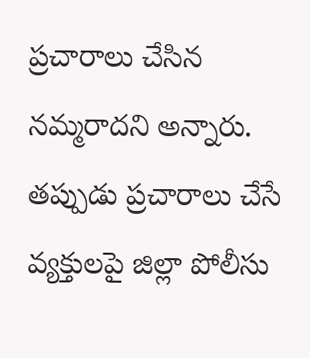ప్రచారాలు చేసిన నమ్మరాదని అన్నారు. తప్పుడు ప్రచారాలు చేసే వ్యక్తులపై జిల్లా పోలీసు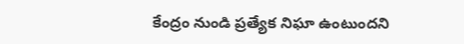కేంద్రం నుండి ప్రత్యేక నిఘా ఉంటుందని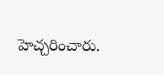హెచ్చరించారు.